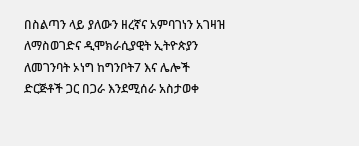በስልጣን ላይ ያለውን ዘረኛና አምባገነን አገዛዝ ለማስወገድና ዲሞክራሲያዊት ኢትዮጵያን ለመገንባት ኦነግ ከግንቦት7 እና ሌሎች ድርጅቶች ጋር በጋራ እንደሚሰራ አስታወቀ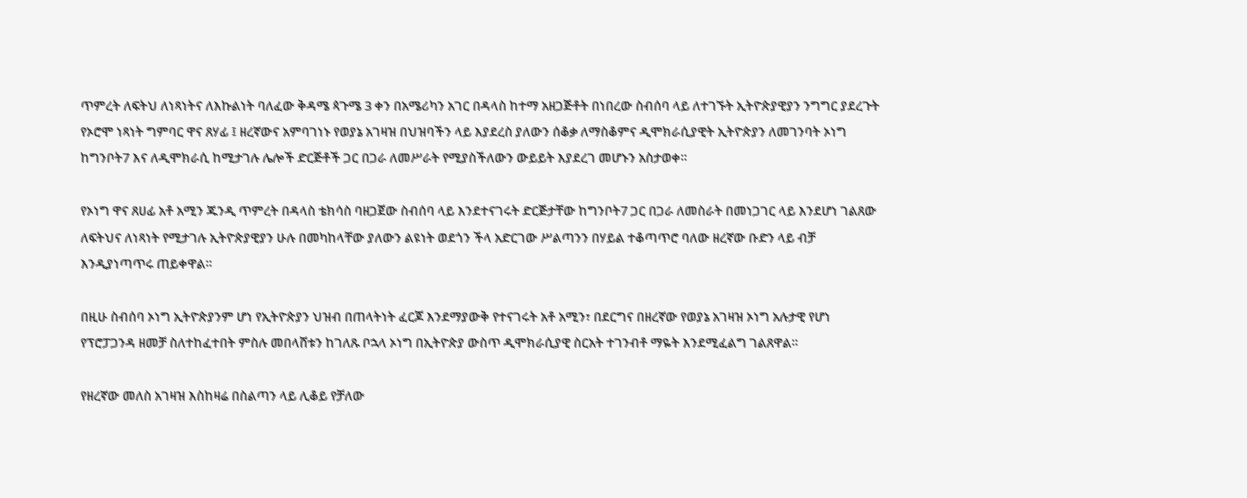ጥምረት ለፍትህ ለነጻነትና ለእኩልነት ባለፈው ቅዳሜ ጳጉሜ 3 ቀን በአሜሪካን አገር በዳላስ ከተማ አዘጋጅቶት በነበረው ስብሰባ ላይ ለተገኙት ኢትዮጵያዊያን ንግግር ያደረጉት የኦሮሞ ነጻነት ግምባር ዋና ጸሃፊ ፤ ዘረኛውና አምባገነኑ የወያኔ አገዛዝ በህዝባችን ላይ እያደረስ ያለውን ሰቆቃ ለማስቆምና ዲሞክራሲያዊት ኢትዮጵያን ለመገንባት ኦነግ ከግንቦት7 እና ለዲሞክራሲ ከሚታገሉ ሌሎች ድርጅቶች ጋር በጋራ ለመሥራት የሚያስችለውን ውይይት እያደረገ መሆኑን አስታወቀ።

የኦነግ ዋና ጸሀፊ አቶ አሚን ጁንዲ ጥምረት በዳላስ ቴክሳስ ባዘጋጀው ስብሰባ ላይ እንደተናገሩት ድርጅታቸው ከግንቦት7 ጋር በጋራ ለመስራት በመነጋገር ላይ እንደሆነ ገልጸው ለፍትህና ለነጻነት የሚታገሉ ኢትዮጵያዊያን ሁሉ በመካከላቸው ያለውን ልዩነት ወደጎን ችላ አድርገው ሥልጣንን በሃይል ተቆጣጥሮ ባለው ዘረኛው ቡድን ላይ ብቻ እንዲያነጣጥሩ ጠይቀዋል።

በዚሁ ስብሰባ ኦነግ ኢትዮጵያንም ሆነ የኢትዮጵያን ህዝብ በጠላትነት ፈርጆ እንደማያውቅ የተናገሩት አቶ አሚን፣ በደርግና በዘረኛው የወያኔ አገዛዝ ኦነግ አሉታዊ የሆነ የፕሮፓጋንዳ ዘመቻ ስለተከፈተበት ምስሉ መበላሸቱን ከገለጹ ቦኋላ ኦነግ በኢትዮጵያ ውስጥ ዲሞክራሲያዊ ስርአት ተገንብቶ ማዬት እንደሚፈልግ ገልጸዋል።

የዘረኛው መለስ አገዛዝ እስከዛሬ በስልጣን ላይ ሊቆይ የቻለው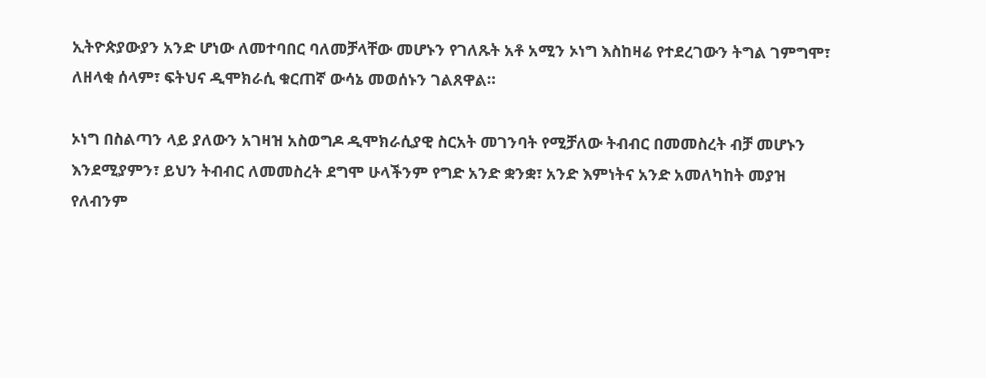ኢትዮጵያውያን አንድ ሆነው ለመተባበር ባለመቻላቸው መሆኑን የገለጹት አቶ አሚን ኦነግ እስከዛሬ የተደረገውን ትግል ገምግሞ፣ ለዘላቂ ሰላም፣ ፍትህና ዲሞክራሲ ቁርጠኛ ውሳኔ መወሰኑን ገልጸዋል።

ኦነግ በስልጣን ላይ ያለውን አገዛዝ አስወግዶ ዲሞክራሲያዊ ስርአት መገንባት የሚቻለው ትብብር በመመስረት ብቻ መሆኑን እንደሚያምን፣ ይህን ትብብር ለመመስረት ደግሞ ሁላችንም የግድ አንድ ቋንቋ፣ አንድ እምነትና አንድ አመለካከት መያዝ የለብንም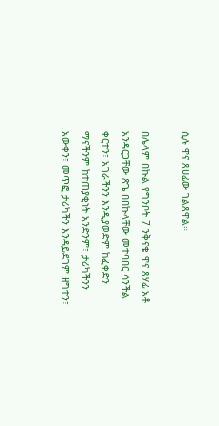ሲሉ ዋና ጸሀፊው ገልጸዋል።

በሌላም በኩል የግንቦት 7 ንቅናቄ ዋና ጸሃፊ አቶ አንዳርጋቸው ጽጌ በበኩላቸው መተባበር ሳንችል ቀርተን፣ አገራችንን እንዲያወድም ከፈቀድን ማናችንም ከተጠያቂነት አንድንም፣ ታሪካችንን አውቀን፣ መጥፎ ታሪካችን እንዳይደገም ዘግተን፣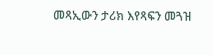መጻኢውን ታሪክ እየጻፍን መጓዝ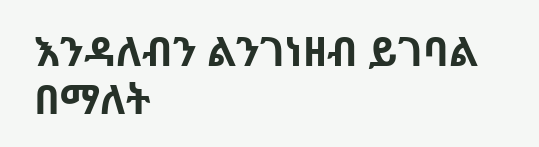እንዳለብን ልንገነዘብ ይገባል በማለት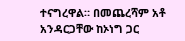ተናግረዋል። በመጨረሻም አቶ አንዳርጋቸው ከኦነግ ጋር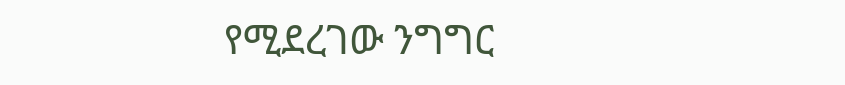የሚደረገው ንግግር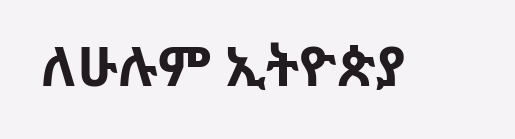ለሁሉም ኢትዮጵያ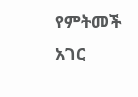የምትመች አገር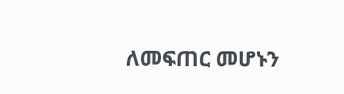ለመፍጠር መሆኑን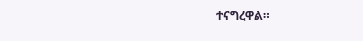ተናግረዋል።